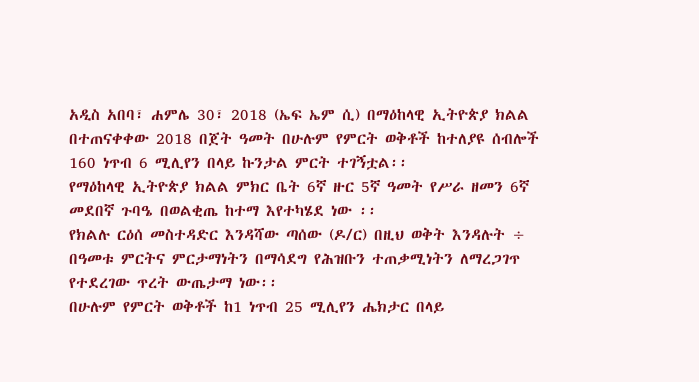አዲስ አበባ፣ ሐምሌ 30፣ 2018 (ኤፍ ኤም ሲ) በማዕከላዊ ኢትዮጵያ ክልል በተጠናቀቀው 2018 በጀት ዓመት በሁሉም የምርት ወቅቶች ከተለያዩ ሰብሎች 160 ነጥብ 6 ሚሊየን በላይ ኩንታል ምርት ተገኝቷል፡፡
የማዕከላዊ ኢትዮጵያ ክልል ምክር ቤት 6ኛ ዙር 5ኛ ዓመት የሥራ ዘመን 6ኛ መደበኛ ጉባዔ በወልቂጤ ከተማ እየተካሄደ ነው ፡፡
የክልሉ ርዕሰ መስተዳድር እንዳሻው ጣሰው (ዶ/ር) በዚህ ወቅት እንዳሉት ÷ በዓመቱ ምርትና ምርታማነትን በማሳደግ የሕዝቡን ተጠቃሚነትን ለማረጋገጥ የተደረገው ጥረት ውጤታማ ነው፡፡
በሁሉም የምርት ወቅቶች ከ1 ነጥብ 25 ሚሊየን ሔክታር በላይ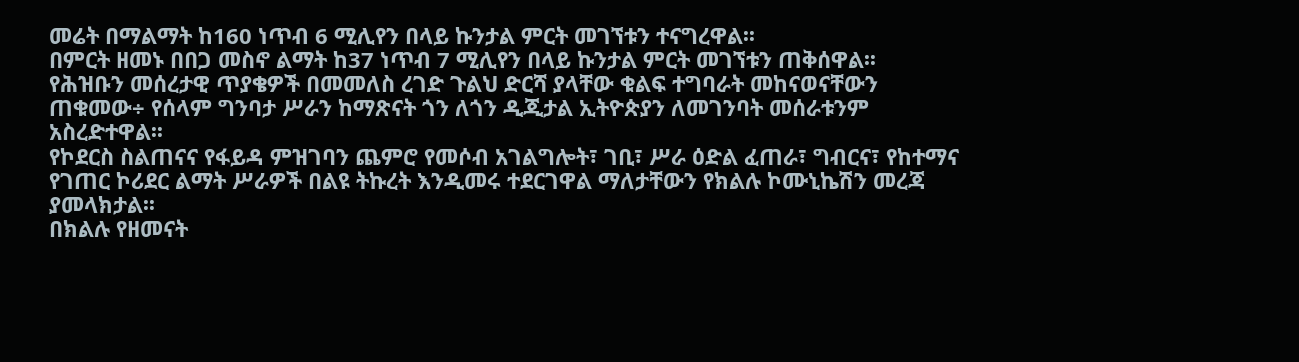መሬት በማልማት ከ160 ነጥብ 6 ሚሊየን በላይ ኩንታል ምርት መገኘቱን ተናግረዋል፡፡
በምርት ዘመኑ በበጋ መስኖ ልማት ከ37 ነጥብ 7 ሚሊየን በላይ ኩንታል ምርት መገኘቱን ጠቅሰዋል፡፡
የሕዝቡን መሰረታዊ ጥያቄዎች በመመለስ ረገድ ጉልህ ድርሻ ያላቸው ቁልፍ ተግባራት መከናወናቸውን ጠቁመው÷ የሰላም ግንባታ ሥራን ከማጽናት ጎን ለጎን ዲጂታል ኢትዮጵያን ለመገንባት መሰራቱንም አስረድተዋል፡፡
የኮደርስ ስልጠናና የፋይዳ ምዝገባን ጨምሮ የመሶብ አገልግሎት፣ ገቢ፣ ሥራ ዕድል ፈጠራ፣ ግብርና፣ የከተማና የገጠር ኮሪደር ልማት ሥራዎች በልዩ ትኩረት እንዲመሩ ተደርገዋል ማለታቸውን የክልሉ ኮሙኒኬሽን መረጃ ያመላክታል፡፡
በክልሉ የዘመናት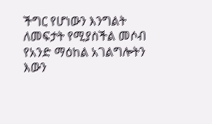ችግር የሆነውን እንግልት ለመፍታት የሚያስችል መሶብ የአንድ ማዕከል አገልግሎትን እውን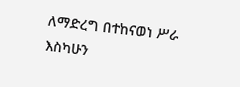ለማድረግ በተከናወነ ሥራ እስካሁን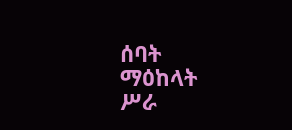ሰባት ማዕከላት ሥራ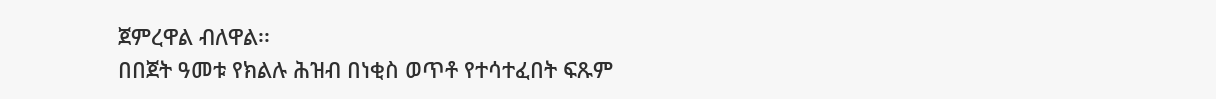ጀምረዋል ብለዋል፡፡
በበጀት ዓመቱ የክልሉ ሕዝብ በነቂስ ወጥቶ የተሳተፈበት ፍጹም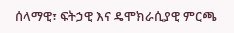ሰላማዊ፣ ፍትኃዊ እና ዴሞክራሲያዊ ምርጫ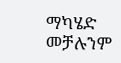ማካሄድ መቻሉንም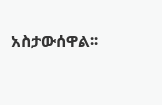አስታውሰዋል፡፡